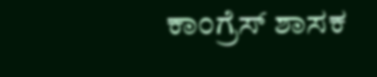ಕಾಂಗ್ರೆಸ್ ಶಾಸಕ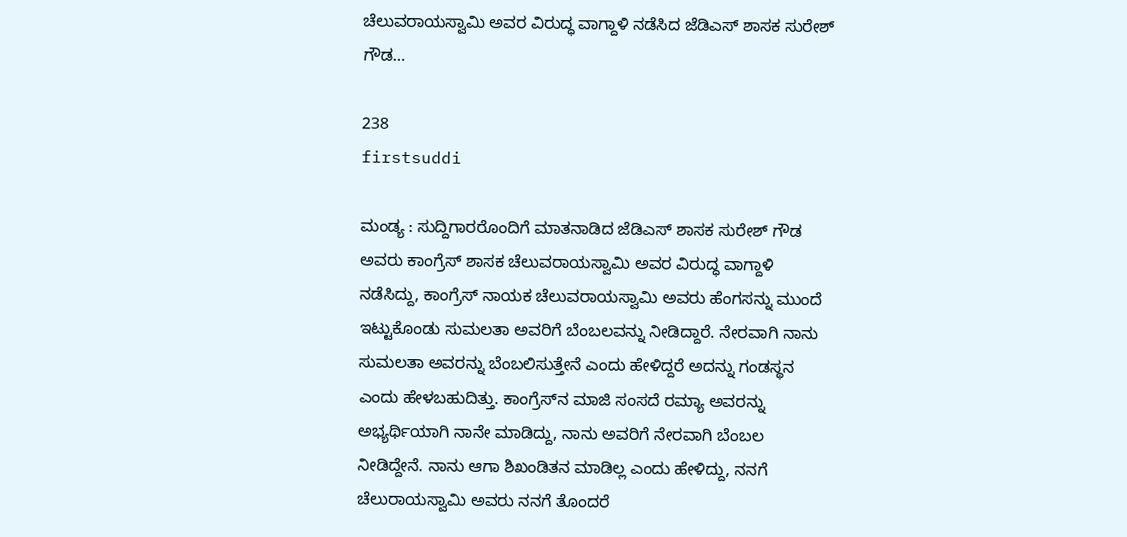ಚೆಲುವರಾಯಸ್ವಾಮಿ ಅವರ ವಿರುದ್ಧ ವಾಗ್ದಾಳಿ ನಡೆಸಿದ ಜೆಡಿಎಸ್ ಶಾಸಕ ಸುರೇಶ್ ಗೌಡ…

238
firstsuddi

ಮಂಡ್ಯ : ಸುದ್ದಿಗಾರರೊಂದಿಗೆ ಮಾತನಾಡಿದ ಜೆಡಿಎಸ್ ಶಾಸಕ ಸುರೇಶ್ ಗೌಡ ಅವರು ಕಾಂಗ್ರೆಸ್ ಶಾಸಕ ಚೆಲುವರಾಯಸ್ವಾಮಿ ಅವರ ವಿರುದ್ಧ ವಾಗ್ದಾಳಿ ನಡೆಸಿದ್ದು, ಕಾಂಗ್ರೆಸ್ ನಾಯಕ ಚೆಲುವರಾಯಸ್ವಾಮಿ ಅವರು ಹೆಂಗಸನ್ನು ಮುಂದೆ ಇಟ್ಟುಕೊಂಡು ಸುಮಲತಾ ಅವರಿಗೆ ಬೆಂಬಲವನ್ನು ನೀಡಿದ್ದಾರೆ. ನೇರವಾಗಿ ನಾನು ಸುಮಲತಾ ಅವರನ್ನು ಬೆಂಬಲಿಸುತ್ತೇನೆ ಎಂದು ಹೇಳಿದ್ದರೆ ಅದನ್ನು ಗಂಡಸ್ಥನ ಎಂದು ಹೇಳಬಹುದಿತ್ತು. ಕಾಂಗ್ರೆಸ್‍ನ ಮಾಜಿ ಸಂಸದೆ ರಮ್ಯಾ ಅವರನ್ನು ಅಭ್ಯರ್ಥಿಯಾಗಿ ನಾನೇ ಮಾಡಿದ್ದು, ನಾನು ಅವರಿಗೆ ನೇರವಾಗಿ ಬೆಂಬಲ ನೀಡಿದ್ದೇನೆ. ನಾನು ಆಗಾ ಶಿಖಂಡಿತನ ಮಾಡಿಲ್ಲ ಎಂದು ಹೇಳಿದ್ದು, ನನಗೆ ಚೆಲುರಾಯಸ್ವಾಮಿ ಅವರು ನನಗೆ ತೊಂದರೆ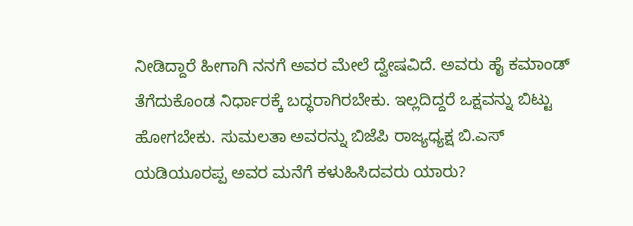ನೀಡಿದ್ದಾರೆ ಹೀಗಾಗಿ ನನಗೆ ಅವರ ಮೇಲೆ ದ್ವೇಷವಿದೆ. ಅವರು ಹೈ ಕಮಾಂಡ್ ತೆಗೆದುಕೊಂಡ ನಿರ್ಧಾರಕ್ಕೆ ಬದ್ಧರಾಗಿರಬೇಕು. ಇಲ್ಲದಿದ್ದರೆ ಒಕ್ಷವನ್ನು ಬಿಟ್ಟು ಹೋಗಬೇಕು. ಸುಮಲತಾ ಅವರನ್ನು ಬಿಜೆಪಿ ರಾಜ್ಯಧ್ಯಕ್ಷ ಬಿ.ಎಸ್ ಯಡಿಯೂರಪ್ಪ ಅವರ ಮನೆಗೆ ಕಳುಹಿಸಿದವರು ಯಾರು?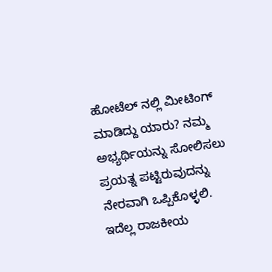ಹೋಟೆಲ್ ನಲ್ಲಿ ಮೀಟಿಂಗ್ ಮಾಡಿದ್ದು ಯಾರು? ನಮ್ಮ ಅಭ್ಯರ್ಥಿಯನ್ನು ಸೋಲಿಸಲು ಪ್ರಯತ್ನ ಪಟ್ಟಿರುವುದನ್ನು ನೇರವಾಗಿ ಒಪ್ಪಿಕೊಳ್ಳಲಿ. ಇದೆಲ್ಲ ರಾಜಕೀಯ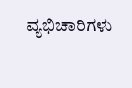ವ್ಯಭಿಚಾರಿಗಳು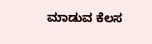ಮಾಡುವ ಕೆಲಸ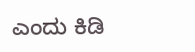ಎಂದು ಕಿಡಿ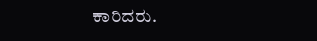ಕಾರಿದರು.